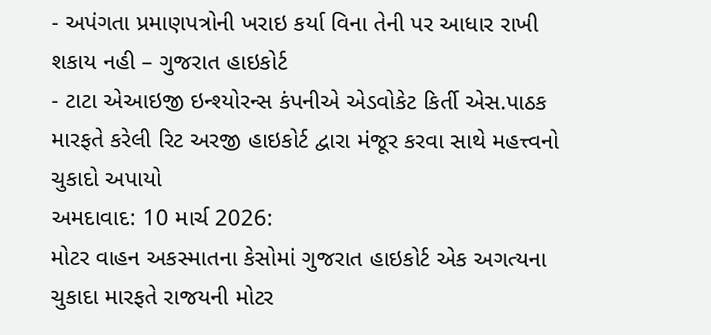- અપંગતા પ્રમાણપત્રોની ખરાઇ કર્યા વિના તેની પર આધાર રાખી શકાય નહી – ગુજરાત હાઇકોર્ટ
- ટાટા એઆઇજી ઇન્શ્યોરન્સ કંપનીએ એડવોકેટ કિર્તી એસ.પાઠક મારફતે કરેલી રિટ અરજી હાઇકોર્ટ દ્વારા મંજૂર કરવા સાથે મહત્ત્વનો ચુકાદો અપાયો
અમદાવાદ: 10 માર્ચ 2026:
મોટર વાહન અકસ્માતના કેસોમાં ગુજરાત હાઇકોર્ટ એક અગત્યના ચુકાદા મારફતે રાજયની મોટર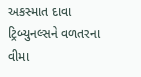અકસ્માત દાવા ટ્રિબ્યુનલ્સને વળતરના વીમા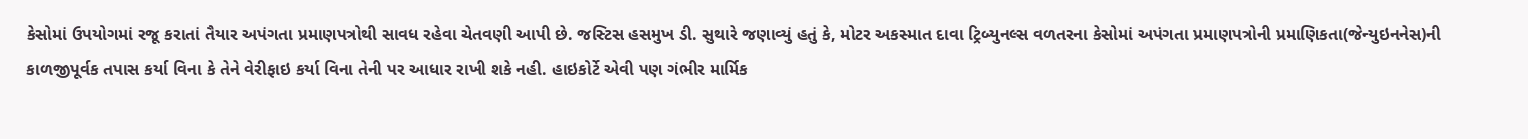કેસોમાં ઉપયોગમાં રજૂ કરાતાં તૈયાર અપંગતા પ્રમાણપત્રોથી સાવધ રહેવા ચેતવણી આપી છે. જસ્ટિસ હસમુખ ડી. સુથારે જણાવ્યું હતું કે, મોટર અકસ્માત દાવા ટ્રિબ્યુનલ્સ વળતરના કેસોમાં અપંગતા પ્રમાણપત્રોની પ્રમાણિકતા(જેન્યુઇનનેસ)ની કાળજીપૂર્વક તપાસ કર્યા વિના કે તેને વેરીફાઇ કર્યા વિના તેની પર આધાર રાખી શકે નહી. હાઇકોર્ટે એવી પણ ગંભીર માર્મિક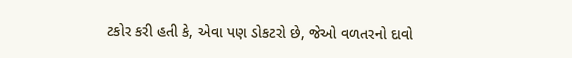ટકોર કરી હતી કે, એવા પણ ડોકટરો છે, જેઓ વળતરનો દાવો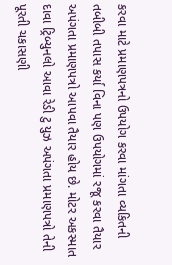કરવા માટે પ્રમાણપત્રનો ઉપયોગ કરવા માંગતા વ્યકિતની તબીબી તપાસ કર્યા વિના પણ ઉપયોગમાં રજૂ કરવા તૈયાર અપંગતા પ્રમાણપત્રો આપવા તૈયાર હોય છે. મોટર અકસ્માત દાવા ટ્રિબ્યુનલો આવા રેડી ટુ યુઝ અપંગતા પ્રમાણપત્રો તેની પૂરતી ચકાસણી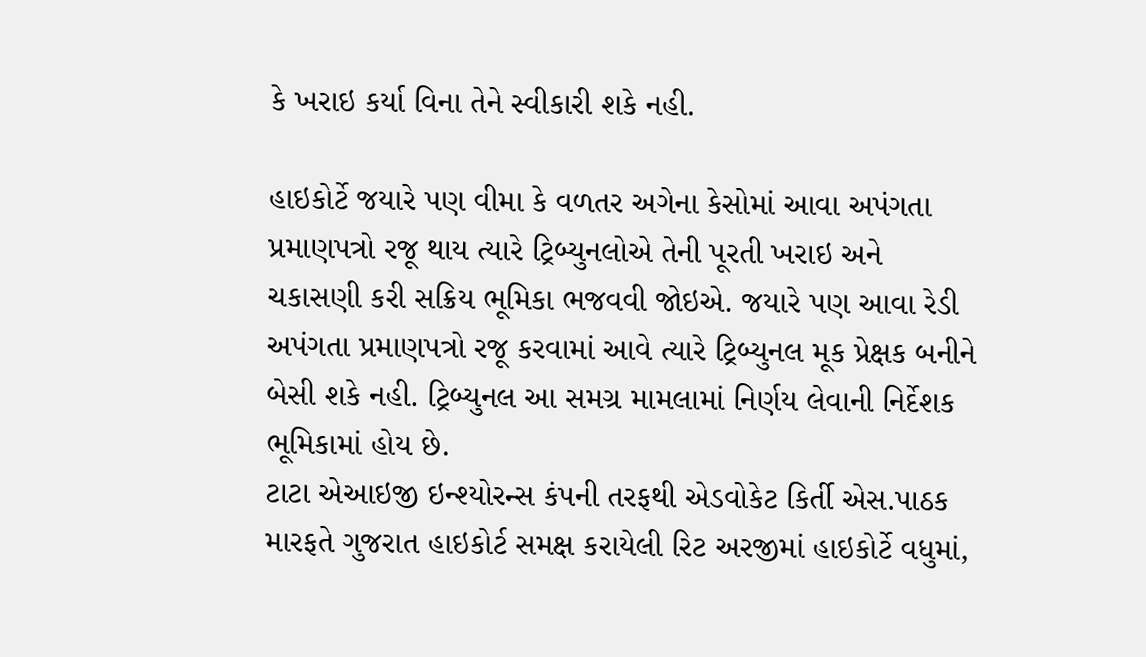કે ખરાઇ કર્યા વિના તેને સ્વીકારી શકે નહી.

હાઇકોર્ટે જયારે પણ વીમા કે વળતર અગેના કેસોમાં આવા અપંગતા પ્રમાણપત્રો રજૂ થાય ત્યારે ટ્રિબ્યુનલોએ તેની પૂરતી ખરાઇ અને ચકાસણી કરી સક્રિય ભૂમિકા ભજવવી જોઇએ. જયારે પણ આવા રેડી અપંગતા પ્રમાણપત્રો રજૂ કરવામાં આવે ત્યારે ટ્રિબ્યુનલ મૂક પ્રેક્ષક બનીને બેસી શકે નહી. ટ્રિબ્યુનલ આ સમગ્ર મામલામાં નિર્ણય લેવાની નિર્દેશક ભૂમિકામાં હોય છે.
ટાટા એઆઇજી ઇન્શ્યોરન્સ કંપની તરફથી એડવોકેટ કિર્તી એસ.પાઠક મારફતે ગુજરાત હાઇકોર્ટ સમક્ષ કરાયેલી રિટ અરજીમાં હાઇકોર્ટે વધુમાં,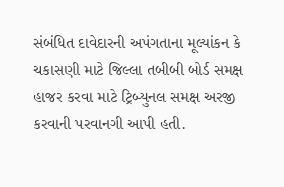સંબંધિત દાવેદારની અપંગતાના મૂલ્યાંકન કે ચકાસણી માટે જિલ્લા તબીબી બોર્ડ સમક્ષ હાજર કરવા માટે ટ્રિબ્યુનલ સમક્ષ અરજી કરવાની પરવાનગી આપી હતી.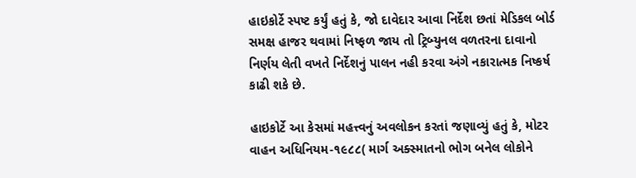હાઇકોર્ટે સ્પષ્ટ કર્યું હતું કે, જો દાવેદાર આવા નિર્દેશ છતાં મેડિકલ બોર્ડ સમક્ષ હાજર થવામાં નિષ્ફળ જાય તો ટ્રિબ્યુનલ વળતરના દાવાનો નિર્ણય લેતી વખતે નિર્દેશનું પાલન નહી કરવા અંગે નકારાત્મક નિષ્કર્ષ કાઢી શકે છે.

હાઇકોર્ટે આ કેસમાં મહત્ત્વનું અવલોકન કરતાં જણાવ્યું હતું કે, મોટર વાહન અધિનિયમ-૧૯૮૮( માર્ગ અક્સ્માતનો ભોગ બનેલ લોકોને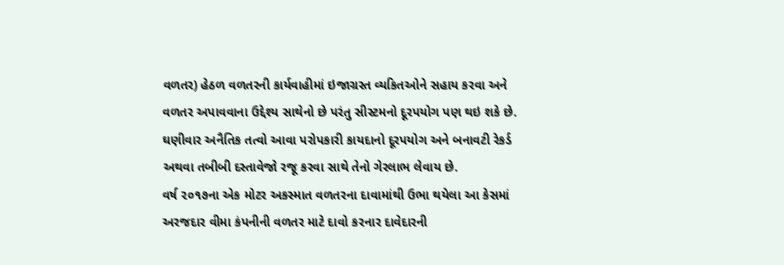વળતર) હેઠળ વળતરની કાર્યવાહીમાં ઇજાગ્રસ્ત વ્યકિતઓને સહાય કરવા અને વળતર અપાવવાના ઉદ્દેશ્ય સાથેનો છે પરંતુ સીસ્ટમનો દૂરપયોગ પણ થઇ શકે છે. ઘણીવાર અનૈતિક તત્વો આવા પરોપકારી કાયદાનો દૂરપયોગ અને બનાવટી રેકર્ડ અથવા તબીબી દસ્તાવેજો રજૂ કરવા સાથે તેનો ગેરલાભ લેવાય છે.
વર્ષ ૨૦૧૭ના એક મોટર અકસ્માત વળતરના દાવામાંથી ઉભા થયેલા આ કેસમાં અરજદાર વીમા કંપનીની વળતર માટે દાવો કરનાર દાવેદારની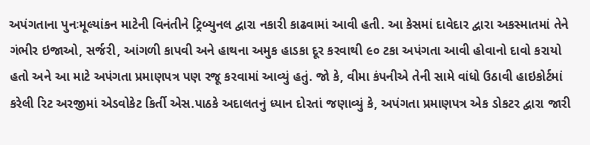અપંગતાના પુનઃમૂલ્યાંકન માટેની વિનંતીને ટ્રિબ્યુનલ દ્વારા નકારી કાઢવામાં આવી હતી. આ કેસમાં દાવેદાર દ્વારા અકસ્માતમાં તેને ગંભીર ઇજાઓ, સર્જરી, આંગળી કાપવી અને હાથના અમુક હાડકા દૂર કરવાથી ૯૦ ટકા અપંગતા આવી હોવાનો દાવો કરાયો હતો અને આ માટે અપંગતા પ્રમાણપત્ર પણ રજૂ કરવામાં આવ્યું હતું. જો કે, વીમા કંપનીએ તેની સામે વાંધો ઉઠાવી હાઇકોર્ટમાં કરેલી રિટ અરજીમાં એડવોકેટ કિર્તી એસ.પાઠકે અદાલતનું ધ્યાન દોરતાં જણાવ્યું કે, અપંગતા પ્રમાણપત્ર એક ડોકટર દ્વારા જારી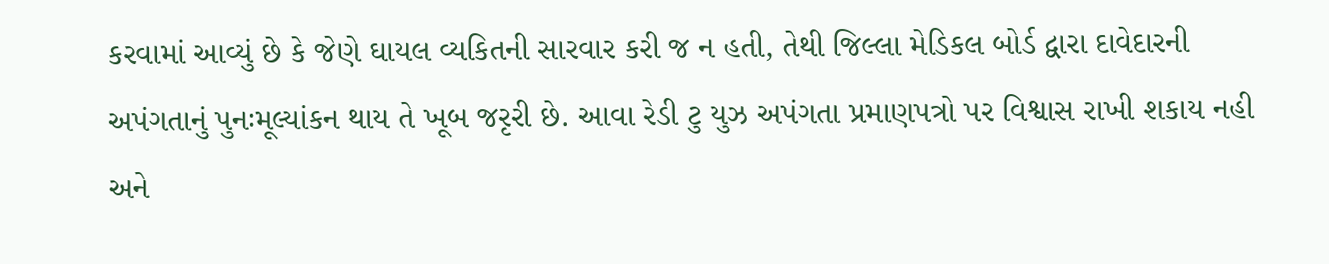કરવામાં આવ્યું છે કે જેણે ઘાયલ વ્યકિતની સારવાર કરી જ ન હતી, તેથી જિલ્લા મેડિકલ બોર્ડ દ્વારા દાવેદારની અપંગતાનું પુનઃમૂલ્યાંકન થાય તે ખૂબ જરૃરી છે. આવા રેડી ટુ યુઝ અપંગતા પ્રમાણપત્રો પર વિશ્વાસ રાખી શકાય નહી અને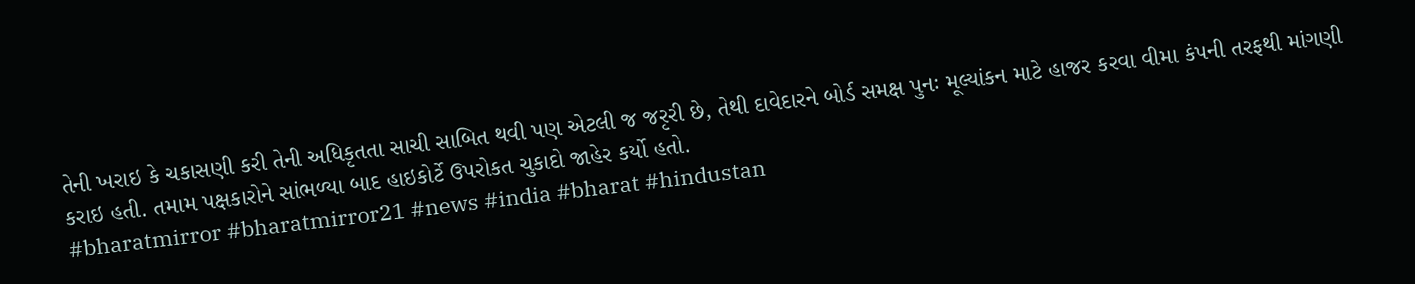તેની ખરાઇ કે ચકાસણી કરી તેની અધિકૃતતા સાચી સાબિત થવી પણ એટલી જ જરૃરી છે, તેથી દાવેદારને બોર્ડ સમક્ષ પુનઃ મૂલ્યાંકન માટે હાજર કરવા વીમા કંપની તરફથી માંગણી કરાઇ હતી. તમામ પક્ષકારોને સાંભળ્યા બાદ હાઇકોર્ટે ઉપરોકત ચુકાદો જાહેર કર્યો હતો.
#bharatmirror #bharatmirror21 #news #india #bharat #hindustan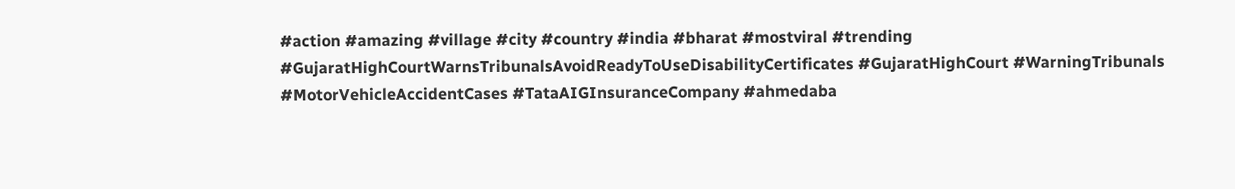#action #amazing #village #city #country #india #bharat #mostviral #trending #GujaratHighCourtWarnsTribunalsAvoidReadyToUseDisabilityCertificates #GujaratHighCourt #WarningTribunals #MotorVehicleAccidentCases #TataAIGInsuranceCompany #ahmedaba